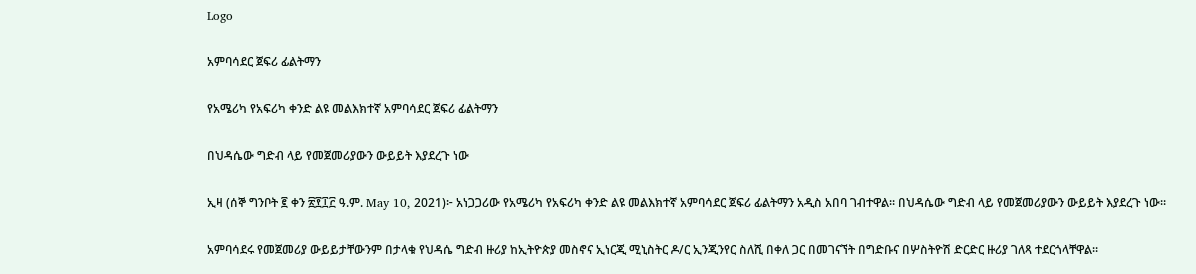Logo

አምባሳደር ጀፍሪ ፊልትማን

የአሜሪካ የአፍሪካ ቀንድ ልዩ መልእክተኛ አምባሳደር ጀፍሪ ፊልትማን

በህዳሴው ግድብ ላይ የመጀመሪያውን ውይይት እያደረጉ ነው

ኢዛ (ሰኞ ግንቦት ፪ ቀን ፳፻፲፫ ዓ.ም. May 10, 2021)፦ አነጋጋሪው የአሜሪካ የአፍሪካ ቀንድ ልዩ መልእክተኛ አምባሳደር ጀፍሪ ፊልትማን አዲስ አበባ ገብተዋል። በህዳሴው ግድብ ላይ የመጀመሪያውን ውይይት እያደረጉ ነው።

አምባሳደሩ የመጀመሪያ ውይይታቸውንም በታላቁ የህዳሴ ግድብ ዙሪያ ከኢትዮጵያ መስኖና ኢነርጂ ሚኒስትር ዶ/ር ኢንጂንየር ስለሺ በቀለ ጋር በመገናኘት በግድቡና በሦስትዮሽ ድርድር ዙሪያ ገለጻ ተደርጎላቸዋል።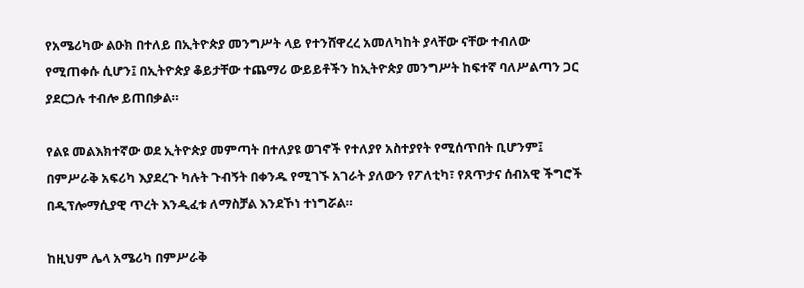የአሜሪካው ልዑክ በተለይ በኢትዮጵያ መንግሥት ላይ የተንሸዋረረ አመለካከት ያላቸው ናቸው ተብለው የሚጠቀሱ ሲሆን፤ በኢትዮጵያ ቆይታቸው ተጨማሪ ውይይቶችን ከኢትዮጵያ መንግሥት ከፍተኛ ባለሥልጣን ጋር ያደርጋሉ ተብሎ ይጠበቃል።

የልዩ መልእክተኛው ወደ ኢትዮጵያ መምጣት በተለያዩ ወገኖች የተለያየ አስተያየት የሚሰጥበት ቢሆንም፤ በምሥራቅ አፍሪካ እያደረጉ ካሉት ጉብኝት በቀንዱ የሚገኙ አገራት ያለውን የፖለቲካ፣ የጸጥታና ሰብአዊ ችግሮች በዲፕሎማሲያዊ ጥረት እንዲፈቱ ለማስቻል እንደኾነ ተነግሯል።

ከዚህም ሌላ አሜሪካ በምሥራቅ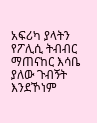አፍሪካ ያላትን የፖሊሲ ትብብር ማጠናከር እሳቤ ያለው ጉብኝት እንደኾነም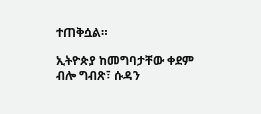ተጠቅሷል።

ኢትዮጵያ ከመግባታቸው ቀደም ብሎ ግብጽ፣ ሱዳን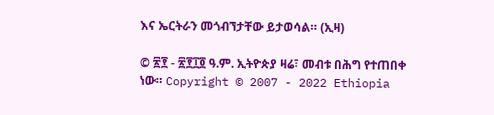እና ኤርትራን መጎብኘታቸው ይታወሳል። (ኢዛ)

© ፳፻ - ፳፻፲፬ ዓ.ም. ኢትዮጵያ ዛሬ፣ መብቱ በሕግ የተጠበቀ ነው። Copyright © 2007 - 2022 Ethiopia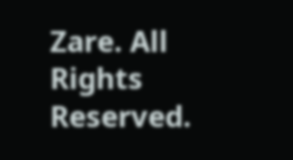Zare. All Rights Reserved.